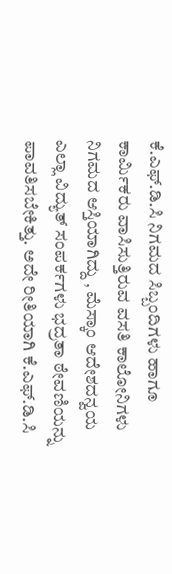ಕೆ.ಎಫ್.ಡಿ.ಸಿ ನಿಗಮದ ಸಿಬ್ಬಂದಿಗಳು ಹಾಗೂ ಕಾರ್ಮಿಕರು ವಾಸಿಸುತ್ತಿರುವ ವಸತಿ ಕಾಲೋನಿಗಳು ನಿಗಮದ ಆಸ್ತಿಯಾಗಿದ್ದು , ಮೆಸ್ಕಾಂ ಆದೇಶದನ್ವಯ ಎಲ್ಲಾ ವಿದ್ಯುತ್ ಸಂಪರ್ಕಗಳು ಭದ್ರತಾ ಠೇವಣಿಯನ್ನು ಪಾವತಿಸಬೇಕಿತ್ತು. ಅದೇ ರೀತಿಯಾಗಿ ಕೆ.ಎಫ್.ಡಿ.ಸಿ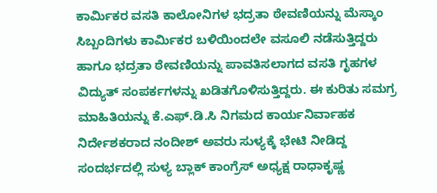ಕಾರ್ಮಿಕರ ವಸತಿ ಕಾಲೋನಿಗಳ ಭದ್ರತಾ ಠೇವಣಿಯನ್ನು ಮೆಸ್ಕಾಂ ಸಿಬ್ಬಂದಿಗಳು ಕಾರ್ಮಿಕರ ಬಳಿಯಿಂದಲೇ ವಸೂಲಿ ನಡೆಸುತ್ತಿದ್ದರು ಹಾಗೂ ಭದ್ರತಾ ಠೇವಣಿಯನ್ನು ಪಾವತಿಸಲಾಗದ ವಸತಿ ಗೃಹಗಳ ವಿದ್ಯುತ್ ಸಂಪರ್ಕಗಳನ್ನು ಖಡಿತಗೊಳಿಸುತ್ತಿದ್ದರು. ಈ ಕುರಿತು ಸಮಗ್ರ ಮಾಹಿತಿಯನ್ನು ಕೆ.ಎಫ್.ಡಿ.ಸಿ ನಿಗಮದ ಕಾರ್ಯನಿರ್ವಾಹಕ ನಿರ್ದೇಶಕರಾದ ನಂದೀಶ್ ಅವರು ಸುಳ್ಯಕ್ಕೆ ಭೇಟಿ ನೀಡಿದ್ದ ಸಂದರ್ಭದಲ್ಲಿ ಸುಳ್ಯ ಬ್ಲಾಕ್ ಕಾಂಗ್ರೆಸ್ ಅಧ್ಯಕ್ಷ ರಾಧಾಕೃಷ್ಣ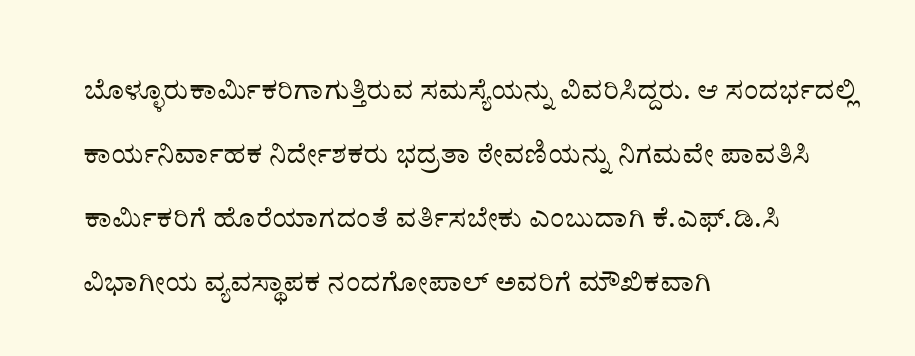ಬೊಳ್ಳೂರುಕಾರ್ಮಿಕರಿಗಾಗುತ್ತಿರುವ ಸಮಸ್ಯೆಯನ್ನು ವಿವರಿಸಿದ್ದರು. ಆ ಸಂದರ್ಭದಲ್ಲಿ ಕಾರ್ಯನಿರ್ವಾಹಕ ನಿರ್ದೇಶಕರು ಭದ್ರತಾ ಠೇವಣಿಯನ್ನು ನಿಗಮವೇ ಪಾವತಿಸಿ ಕಾರ್ಮಿಕರಿಗೆ ಹೊರೆಯಾಗದಂತೆ ವರ್ತಿಸಬೇಕು ಎಂಬುದಾಗಿ ಕೆ.ಎಫ್.ಡಿ.ಸಿ ವಿಭಾಗೀಯ ವ್ಯವಸ್ಥಾಪಕ ನಂದಗೋಪಾಲ್ ಅವರಿಗೆ ಮೌಖಿಕವಾಗಿ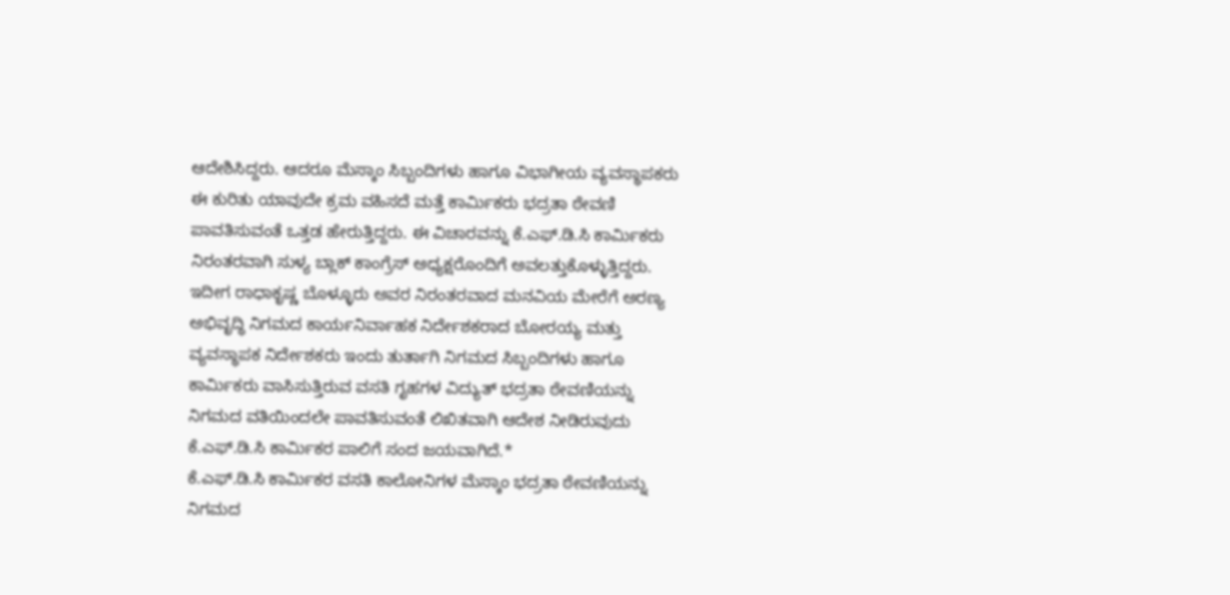ಆದೇಶಿಸಿದ್ದರು. ಆದರೂ ಮೆಸ್ಕಾಂ ಸಿಬ್ಬಂದಿಗಳು ಹಾಗೂ ವಿಭಾಗೀಯ ವ್ಯವಸ್ಥಾಪಕರು ಈ ಕುರಿತು ಯಾವುದೇ ಕ್ರಮ ವಹಿಸದೆ ಮತ್ತೆ ಕಾರ್ಮಿಕರು ಭದ್ರತಾ ಠೇವಣಿ ಪಾವತಿಸುವಂತೆ ಒತ್ತಡ ಹೇರುತ್ತಿದ್ದರು. ಈ ವಿಚಾರವನ್ನು ಕೆ.ಎಫ್.ಡಿ.ಸಿ ಕಾರ್ಮಿಕರು ನಿರಂತರವಾಗಿ ಸುಳ್ಯ ಬ್ಲಾಕ್ ಕಾಂಗ್ರೆಸ್ ಅಧ್ಯಕ್ಷರೊಂದಿಗೆ ಅವಲತ್ತುಕೊಳ್ಳುತ್ತಿದ್ದರು. ಇದೀಗ ರಾಧಾಕೃಷ್ಣ ಬೊಳ್ಳೂರು ಅವರ ನಿರಂತರವಾದ ಮನವಿಯ ಮೇರೆಗೆ ಅರಣ್ಯ ಅಭಿವೃದ್ಧಿ ನಿಗಮದ ಕಾರ್ಯನಿರ್ವಾಹಕ ನಿರ್ದೇಶಕರಾದ ಬೋರಯ್ಯ ಮತ್ತು ವ್ಯವಸ್ಥಾಪಕ ನಿರ್ದೇಶಕರು ಇಂದು ತುರ್ತಾಗಿ ನಿಗಮದ ಸಿಬ್ಬಂದಿಗಳು ಹಾಗೂ ಕಾರ್ಮಿಕರು ವಾಸಿಸುತ್ತಿರುವ ವಸತಿ ಗೃಹಗಳ ವಿದ್ಯುತ್ ಭದ್ರತಾ ಠೇವಣಿಯನ್ನು ನಿಗಮದ ವತಿಯಿಂದಲೇ ಪಾವತಿಸುವಂತೆ ಲಿಖಿತವಾಗಿ ಆದೇಶ ನೀಡಿರುವುದು ಕೆ.ಎಫ್.ಡಿ.ಸಿ ಕಾರ್ಮಿಕರ ಪಾಲಿಗೆ ಸಂದ ಜಯವಾಗಿದೆ.*
ಕೆ.ಎಫ್.ಡಿ.ಸಿ ಕಾರ್ಮಿಕರ ವಸತಿ ಕಾಲೋನಿಗಳ ಮೆಸ್ಕಾಂ ಭದ್ರತಾ ಠೇವಣಿಯನ್ನು ನಿಗಮದ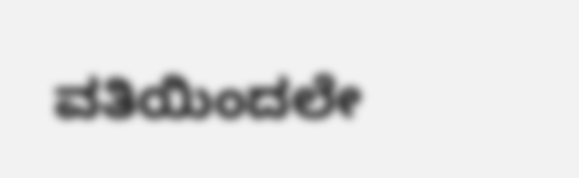ವತಿಯಿಂದಲೇ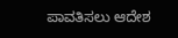ಪಾವತಿಸಲು ಆದೇಶ